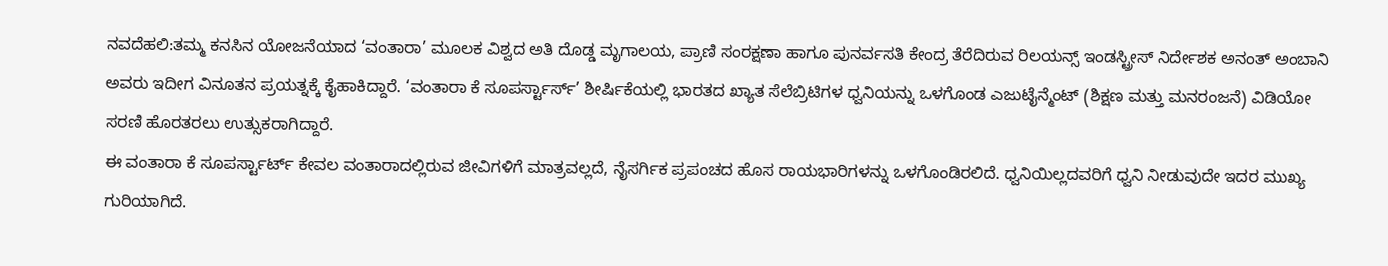ನವದೆಹಲಿ:ತಮ್ಮ ಕನಸಿನ ಯೋಜನೆಯಾದ ‘ವಂತಾರಾ’ ಮೂಲಕ ವಿಶ್ವದ ಅತಿ ದೊಡ್ಡ ಮೃಗಾಲಯ, ಪ್ರಾಣಿ ಸಂರಕ್ಷಣಾ ಹಾಗೂ ಪುನರ್ವಸತಿ ಕೇಂದ್ರ ತೆರೆದಿರುವ ರಿಲಯನ್ಸ್ ಇಂಡಸ್ಟ್ರೀಸ್ ನಿರ್ದೇಶಕ ಅನಂತ್ ಅಂಬಾನಿ ಅವರು ಇದೀಗ ವಿನೂತನ ಪ್ರಯತ್ನಕ್ಕೆ ಕೈಹಾಕಿದ್ದಾರೆ. ‘ವಂತಾರಾ ಕೆ ಸೂಪರ್ಸ್ಟಾರ್ಸ್’ ಶೀರ್ಷಿಕೆಯಲ್ಲಿ ಭಾರತದ ಖ್ಯಾತ ಸೆಲೆಬ್ರಿಟಿಗಳ ಧ್ವನಿಯನ್ನು ಒಳಗೊಂಡ ಎಜುಟೈನ್ಮೆಂಟ್ (ಶಿಕ್ಷಣ ಮತ್ತು ಮನರಂಜನೆ) ವಿಡಿಯೋ ಸರಣಿ ಹೊರತರಲು ಉತ್ಸುಕರಾಗಿದ್ದಾರೆ.
ಈ ವಂತಾರಾ ಕೆ ಸೂಪರ್ಸ್ಟಾರ್ಟ್ ಕೇವಲ ವಂತಾರಾದಲ್ಲಿರುವ ಜೀವಿಗಳಿಗೆ ಮಾತ್ರವಲ್ಲದೆ, ನೈಸರ್ಗಿಕ ಪ್ರಪಂಚದ ಹೊಸ ರಾಯಭಾರಿಗಳನ್ನು ಒಳಗೊಂಡಿರಲಿದೆ. ಧ್ವನಿಯಿಲ್ಲದವರಿಗೆ ಧ್ವನಿ ನೀಡುವುದೇ ಇದರ ಮುಖ್ಯ ಗುರಿಯಾಗಿದೆ.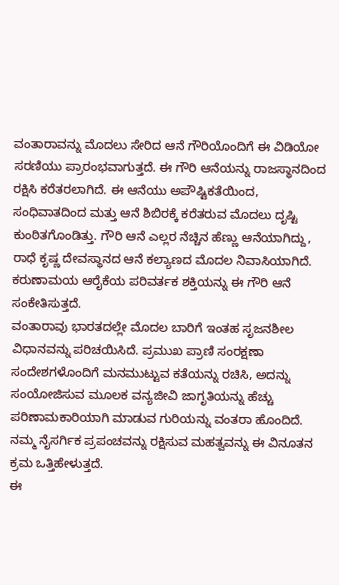ವಂತಾರಾವನ್ನು ಮೊದಲು ಸೇರಿದ ಆನೆ ಗೌರಿಯೊಂದಿಗೆ ಈ ವಿಡಿಯೋ ಸರಣಿಯು ಪ್ರಾರಂಭವಾಗುತ್ತದೆ. ಈ ಗೌರಿ ಆನೆಯನ್ನು ರಾಜಸ್ಥಾನದಿಂದ ರಕ್ಷಿಸಿ ಕರೆತರಲಾಗಿದೆ. ಈ ಆನೆಯು ಅಪೌಷ್ಟಿಕತೆಯಿಂದ, ಸಂಧಿವಾತದಿಂದ ಮತ್ತು ಆನೆ ಶಿಬಿರಕ್ಕೆ ಕರೆತರುವ ಮೊದಲು ದೃಷ್ಟಿ ಕುಂಠಿತಗೊಂಡಿತ್ತು. ಗೌರಿ ಆನೆ ಎಲ್ಲರ ನೆಚ್ಚಿನ ಹೆಣ್ಣು ಆನೆಯಾಗಿದ್ದು, ರಾಧೆ ಕೃಷ್ಣ ದೇವಸ್ಥಾನದ ಆನೆ ಕಲ್ಯಾಣದ ಮೊದಲ ನಿವಾಸಿಯಾಗಿದೆ. ಕರುಣಾಮಯ ಆರೈಕೆಯ ಪರಿವರ್ತಕ ಶಕ್ತಿಯನ್ನು ಈ ಗೌರಿ ಆನೆ ಸಂಕೇತಿಸುತ್ತದೆ.
ವಂತಾರಾವು ಭಾರತದಲ್ಲೇ ಮೊದಲ ಬಾರಿಗೆ ಇಂತಹ ಸೃಜನಶೀಲ ವಿಧಾನವನ್ನು ಪರಿಚಯಿಸಿದೆ. ಪ್ರಮುಖ ಪ್ರಾಣಿ ಸಂರಕ್ಷಣಾ ಸಂದೇಶಗಳೊಂದಿಗೆ ಮನಮುಟ್ಟುವ ಕತೆಯನ್ನು ರಚಿಸಿ, ಅದನ್ನು ಸಂಯೋಜಿಸುವ ಮೂಲಕ ವನ್ಯಜೀವಿ ಜಾಗೃತಿಯನ್ನು ಹೆಚ್ಚು ಪರಿಣಾಮಕಾರಿಯಾಗಿ ಮಾಡುವ ಗುರಿಯನ್ನು ವಂತರಾ ಹೊಂದಿದೆ. ನಮ್ಮ ನೈಸರ್ಗಿಕ ಪ್ರಪಂಚವನ್ನು ರಕ್ಷಿಸುವ ಮಹತ್ವವನ್ನು ಈ ವಿನೂತನ ಕ್ರಮ ಒತ್ತಿಹೇಳುತ್ತದೆ.
ಈ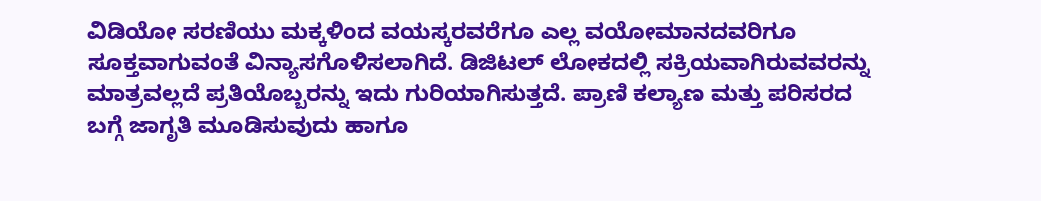ವಿಡಿಯೋ ಸರಣಿಯು ಮಕ್ಕಳಿಂದ ವಯಸ್ಕರವರೆಗೂ ಎಲ್ಲ ವಯೋಮಾನದವರಿಗೂ ಸೂಕ್ತವಾಗುವಂತೆ ವಿನ್ಯಾಸಗೊಳಿಸಲಾಗಿದೆ. ಡಿಜಿಟಲ್ ಲೋಕದಲ್ಲಿ ಸಕ್ರಿಯವಾಗಿರುವವರನ್ನು ಮಾತ್ರವಲ್ಲದೆ ಪ್ರತಿಯೊಬ್ಬರನ್ನು ಇದು ಗುರಿಯಾಗಿಸುತ್ತದೆ. ಪ್ರಾಣಿ ಕಲ್ಯಾಣ ಮತ್ತು ಪರಿಸರದ ಬಗ್ಗೆ ಜಾಗೃತಿ ಮೂಡಿಸುವುದು ಹಾಗೂ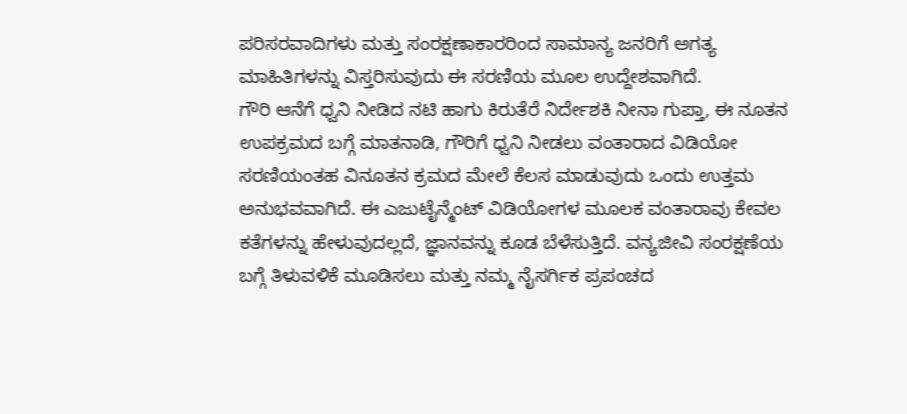ಪರಿಸರವಾದಿಗಳು ಮತ್ತು ಸಂರಕ್ಷಣಾಕಾರರಿಂದ ಸಾಮಾನ್ಯ ಜನರಿಗೆ ಅಗತ್ಯ ಮಾಹಿತಿಗಳನ್ನು ವಿಸ್ತರಿಸುವುದು ಈ ಸರಣಿಯ ಮೂಲ ಉದ್ದೇಶವಾಗಿದೆ.
ಗೌರಿ ಆನೆಗೆ ಧ್ವನಿ ನೀಡಿದ ನಟಿ ಹಾಗು ಕಿರುತೆರೆ ನಿರ್ದೇಶಕಿ ನೀನಾ ಗುಪ್ತಾ, ಈ ನೂತನ ಉಪಕ್ರಮದ ಬಗ್ಗೆ ಮಾತನಾಡಿ, ಗೌರಿಗೆ ಧ್ವನಿ ನೀಡಲು ವಂತಾರಾದ ವಿಡಿಯೋ ಸರಣಿಯಂತಹ ವಿನೂತನ ಕ್ರಮದ ಮೇಲೆ ಕೆಲಸ ಮಾಡುವುದು ಒಂದು ಉತ್ತಮ ಅನುಭವವಾಗಿದೆ. ಈ ಎಜುಟೈನ್ಮೆಂಟ್ ವಿಡಿಯೋಗಳ ಮೂಲಕ ವಂತಾರಾವು ಕೇವಲ ಕತೆಗಳನ್ನು ಹೇಳುವುದಲ್ಲದೆ, ಜ್ಞಾನವನ್ನು ಕೂಡ ಬೆಳೆಸುತ್ತಿದೆ. ವನ್ಯಜೀವಿ ಸಂರಕ್ಷಣೆಯ ಬಗ್ಗೆ ತಿಳುವಳಿಕೆ ಮೂಡಿಸಲು ಮತ್ತು ನಮ್ಮ ನೈಸರ್ಗಿಕ ಪ್ರಪಂಚದ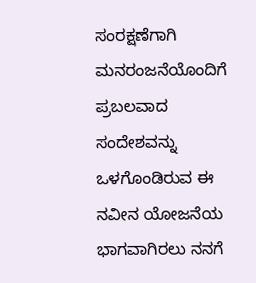ಸಂರಕ್ಷಣೆಗಾಗಿ ಮನರಂಜನೆಯೊಂದಿಗೆ ಪ್ರಬಲವಾದ ಸಂದೇಶವನ್ನು ಒಳಗೊಂಡಿರುವ ಈ ನವೀನ ಯೋಜನೆಯ ಭಾಗವಾಗಿರಲು ನನಗೆ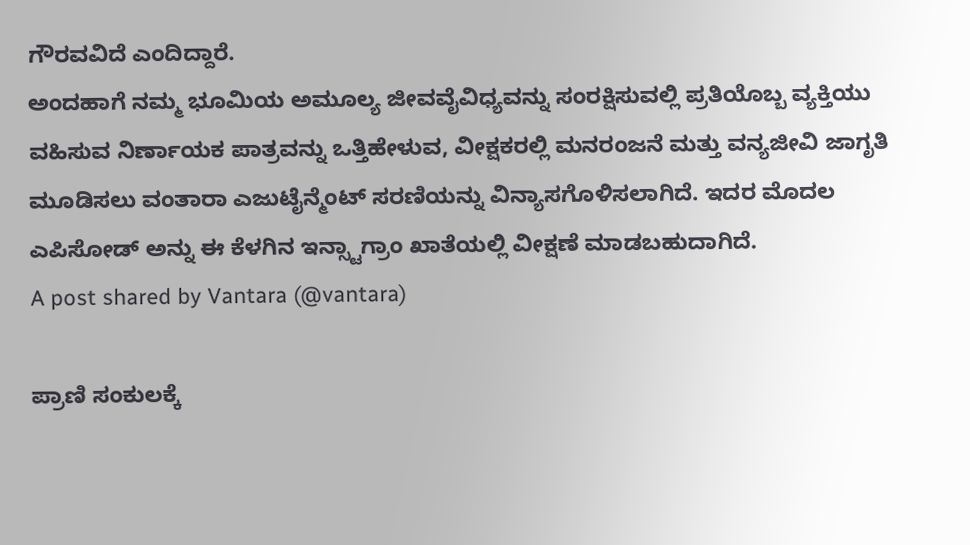ಗೌರವವಿದೆ ಎಂದಿದ್ದಾರೆ.
ಅಂದಹಾಗೆ ನಮ್ಮ ಭೂಮಿಯ ಅಮೂಲ್ಯ ಜೀವವೈವಿಧ್ಯವನ್ನು ಸಂರಕ್ಷಿಸುವಲ್ಲಿ ಪ್ರತಿಯೊಬ್ಬ ವ್ಯಕ್ತಿಯು ವಹಿಸುವ ನಿರ್ಣಾಯಕ ಪಾತ್ರವನ್ನು ಒತ್ತಿಹೇಳುವ, ವೀಕ್ಷಕರಲ್ಲಿ ಮನರಂಜನೆ ಮತ್ತು ವನ್ಯಜೀವಿ ಜಾಗೃತಿ ಮೂಡಿಸಲು ವಂತಾರಾ ಎಜುಟೈನ್ಮೆಂಟ್ ಸರಣಿಯನ್ನು ವಿನ್ಯಾಸಗೊಳಿಸಲಾಗಿದೆ. ಇದರ ಮೊದಲ ಎಪಿಸೋಡ್ ಅನ್ನು ಈ ಕೆಳಗಿನ ಇನ್ಸ್ಟಾಗ್ರಾಂ ಖಾತೆಯಲ್ಲಿ ವೀಕ್ಷಣೆ ಮಾಡಬಹುದಾಗಿದೆ.
A post shared by Vantara (@vantara)

ಪ್ರಾಣಿ ಸಂಕುಲಕ್ಕೆ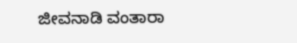ಜೀವನಾಡಿ ವಂತಾರಾ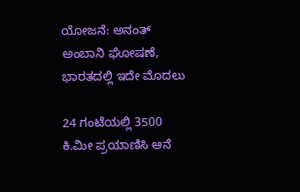ಯೋಜನೆ: ಅನಂತ್ ಅಂಬಾನಿ ಘೋಷಣೆ, ಭಾರತದಲ್ಲಿ ಇದೇ ಮೊದಲು

24 ಗಂಟೆಯಲ್ಲಿ 3500 ಕಿ.ಮೀ ಪ್ರಯಾಣಿಸಿ ಆನೆ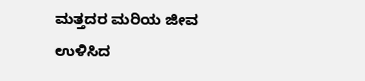ಮತ್ತದರ ಮರಿಯ ಜೀವ ಉಳಿಸಿದ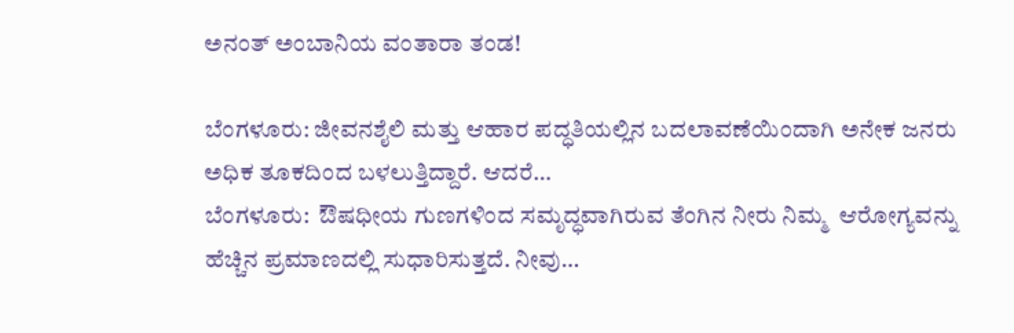ಅನಂತ್ ಅಂಬಾನಿಯ ವಂತಾರಾ ತಂಡ!

ಬೆಂಗಳೂರು: ಜೀವನಶೈಲಿ ಮತ್ತು ಆಹಾರ ಪದ್ಧತಿಯಲ್ಲಿನ ಬದಲಾವಣೆಯಿಂದಾಗಿ ಅನೇಕ ಜನರು ಅಧಿಕ ತೂಕದಿಂದ ಬಳಲುತ್ತಿದ್ದಾರೆ. ಆದರೆ…
ಬೆಂಗಳೂರು:  ಔಷಧೀಯ ಗುಣಗಳಿಂದ ಸಮೃದ್ಧವಾಗಿರುವ ತೆಂಗಿನ ನೀರು ನಿಮ್ಮ  ಆರೋಗ್ಯವನ್ನು ಹೆಚ್ಚಿನ ಪ್ರಮಾಣದಲ್ಲಿ ಸುಧಾರಿಸುತ್ತದೆ. ನೀವು…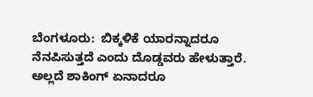ಬೆಂಗಳೂರು:  ಬಿಕ್ಕಳಿಕೆ ಯಾರನ್ನಾದರೂ ನೆನಪಿಸುತ್ತದೆ ಎಂದು ದೊಡ್ಡವರು ಹೇಳುತ್ತಾರೆ. ಅಲ್ಲದೆ ಶಾಕಿಂಗ್ ಏನಾದರೂ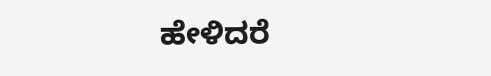ಹೇಳಿದರೆ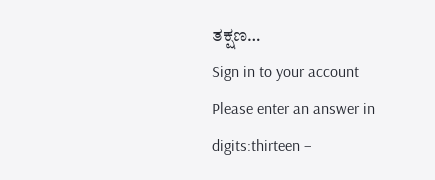ತಕ್ಷಣ…
Sign in to your account
Please enter an answer in digits:thirteen −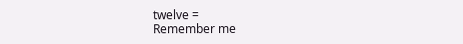twelve =
Remember me